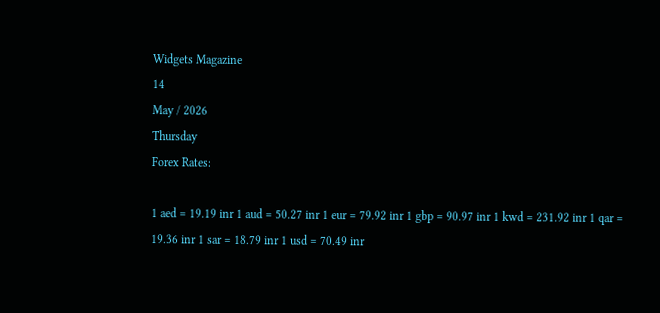Widgets Magazine
14
May / 2026
Thursday
Forex Rates:

1 aed = 19.19 inr 1 aud = 50.27 inr 1 eur = 79.92 inr 1 gbp = 90.97 inr 1 kwd = 231.92 inr 1 qar = 19.36 inr 1 sar = 18.79 inr 1 usd = 70.49 inr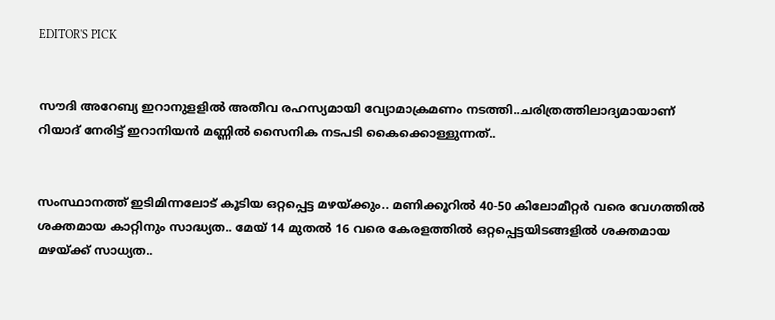EDITOR'S PICK


സൗദി അറേബ്യ ഇറാനുളളിൽ അതീവ രഹസ്യമായി വ്യോമാക്രമണം നടത്തി..ചരിത്രത്തിലാദ്യമായാണ് റിയാദ് നേരിട്ട് ഇറാനിയൻ മണ്ണിൽ സൈനിക നടപടി കൈക്കൊള്ളുന്നത്..


സംസ്ഥാനത്ത് ഇടിമിന്നലോട് കൂടിയ ഒറ്റപ്പെട്ട മഴയ്ക്കും.. മണിക്കൂറിൽ 40-50 കിലോമീറ്റർ വരെ വേഗത്തിൽ ശക്തമായ കാറ്റിനും സാദ്ധ്യത.. മേയ് 14 മുതൽ 16 വരെ കേരളത്തിൽ ഒറ്റപ്പെട്ടയിടങ്ങളിൽ ശക്തമായ മഴയ്ക്ക് സാധ്യത..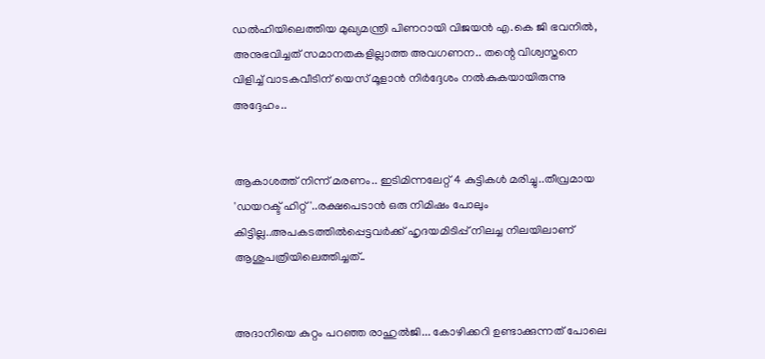ഡൽഹിയിലെത്തിയ മുഖ്യമന്ത്രി പിണറായി വിജയൻ എ.കെ ജി ഭവനിൽ, അനുഭവിച്ചത് സമാനതകളില്ലാത്ത അവഗണന.. തന്റെ വിശ്വസ്തനെ വിളിച്ച് വാടകവീടിന് യെസ് മൂളാൻ നിർദ്ദേശം നൽകുകയായിരുന്നു അദ്ദേഹം..


ആകാശത്ത് നിന്ന് മരണം.. ഇടിമിന്നലേറ്റ് 4 കുട്ടികൾ മരിച്ചു..തീവ്രമായ 'ഡയറക്ട് ഹിറ്റ്'..രക്ഷപെടാൻ ഒരു നിമിഷം പോലും കിട്ടില്ല..അപകടത്തില്‍പ്പെട്ടവര്‍ക്ക് ഹൃദയമിടിപ്പ് നിലച്ച നിലയിലാണ് ആശുപത്രിയിലെത്തിച്ചത്..


അദാനിയെ കുറ്റം പറഞ്ഞ രാഹുൽജി... കോഴിക്കറി ഉണ്ടാക്കുന്നത് പോലെ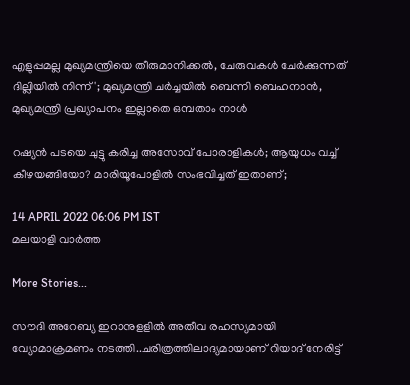എളുപ്പമല്ല മുഖ്യമന്ത്രിയെ തീരുമാനിക്കൽ, ചേരുവകൾ ചേർക്കുന്നത് ദില്ലിയിൽ നിന്ന്'; മുഖ്യമന്ത്രി ചർച്ചയിൽ ബെന്നി ബെഹനാൻ, മുഖ്യമന്ത്രി പ്രഖ്യാപനം ഇല്ലാതെ ഒമ്പതാം നാൾ

റഷ്യന്‍ പടയെ ചുട്ടു കരിച്ച അസോവ് പോരാളികള്‍; ആയുധം വച്ച് കീഴയങ്ങിയോ? മാരിയൂപോളില്‍ സംഭവിച്ചത് ഇതാണ്;

14 APRIL 2022 06:06 PM IST
മലയാളി വാര്‍ത്ത

More Stories...

സൗദി അറേബ്യ ഇറാനുളളിൽ അതീവ രഹസ്യമായി വ്യോമാക്രമണം നടത്തി..ചരിത്രത്തിലാദ്യമായാണ് റിയാദ് നേരിട്ട്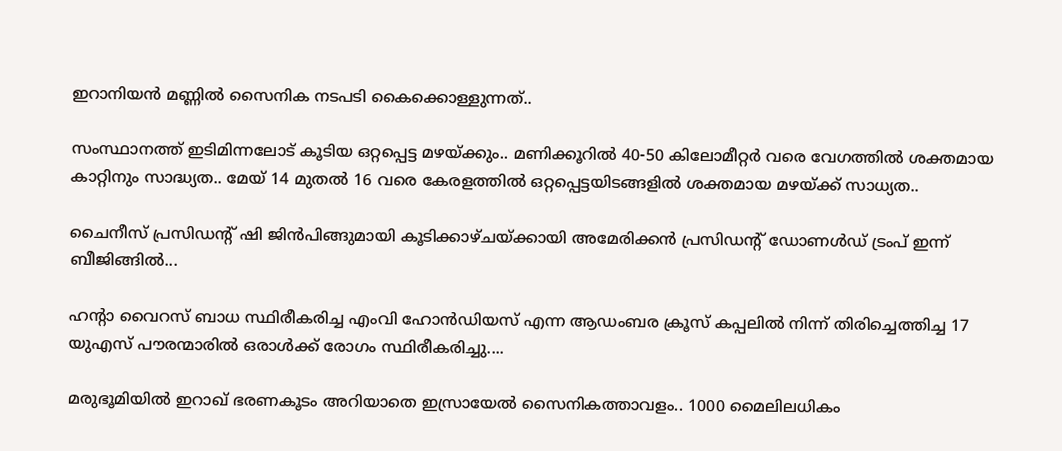ഇറാനിയൻ മണ്ണിൽ സൈനിക നടപടി കൈക്കൊള്ളുന്നത്..

സംസ്ഥാനത്ത് ഇടിമിന്നലോട് കൂടിയ ഒറ്റപ്പെട്ട മഴയ്ക്കും.. മണിക്കൂറിൽ 40-50 കിലോമീറ്റർ വരെ വേഗത്തിൽ ശക്തമായ കാറ്റിനും സാദ്ധ്യത.. മേയ് 14 മുതൽ 16 വരെ കേരളത്തിൽ ഒറ്റപ്പെട്ടയിടങ്ങളിൽ ശക്തമായ മഴയ്ക്ക് സാധ്യത..

ചൈനീസ് പ്രസിഡന്റ് ഷി ജിൻപിങ്ങുമായി കൂടിക്കാഴ്ചയ്ക്കായി അമേരിക്കൻ പ്രസിഡന്റ് ഡോണൾഡ് ട്രംപ്‌ ഇന്ന് ബീജിങ്ങിൽ...

ഹന്റാ വൈറസ് ബാധ സ്ഥിരീകരിച്ച എംവി ഹോൻഡിയസ് എന്ന ആഡംബര ക്രൂസ് കപ്പലിൽ നിന്ന് തിരിച്ചെത്തിച്ച 17 യുഎസ് പൗരന്മാരിൽ ഒരാൾക്ക് രോഗം സ്ഥിരീകരിച്ചു....

മരുഭൂമിയില്‍ ഇറാഖ് ഭരണകൂടം അറിയാതെ ഇസ്രായേല്‍ സൈനികത്താവളം.. 1000 മൈലിലധികം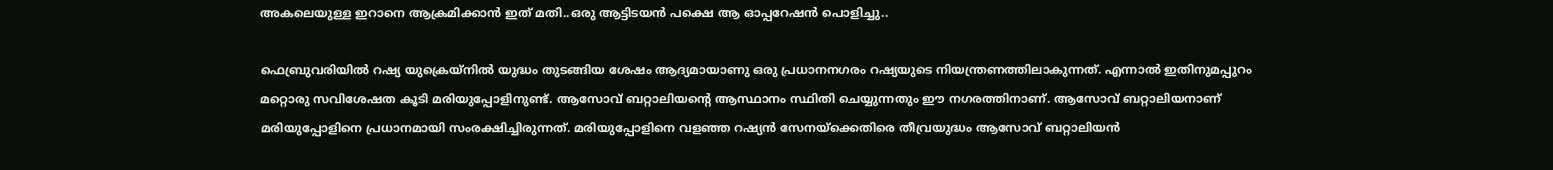അകലെയുള്ള ഇറാനെ ആക്രമിക്കാൻ ഇത് മതി..ഒരു ആട്ടിടയൻ പക്ഷെ ആ ഓപ്പറേഷൻ പൊളിച്ചു..

ഫെബ്രുവരിയില്‍ റഷ്യ യുക്രെയ്‌നില്‍ യുദ്ധം തുടങ്ങിയ ശേഷം ആദ്യമായാണു ഒരു പ്രധാനനഗരം റഷ്യയുടെ നിയന്ത്രണത്തിലാകുന്നത്. എന്നാല്‍ ഇതിനുമപ്പുറം മറ്റൊരു സവിശേഷത കൂടി മരിയുപ്പോളിനുണ്ട്. ആസോവ് ബറ്റാലിയന്റെ ആസ്ഥാനം സ്ഥിതി ചെയ്യുന്നതും ഈ നഗരത്തിനാണ്. ആസോവ് ബറ്റാലിയനാണ് മരിയുപ്പോളിനെ പ്രധാനമായി സംരക്ഷിച്ചിരുന്നത്. മരിയുപ്പോളിനെ വളഞ്ഞ റഷ്യന്‍ സേനയ്‌ക്കെതിരെ തീവ്രയുദ്ധം ആസോവ് ബറ്റാലിയന്‍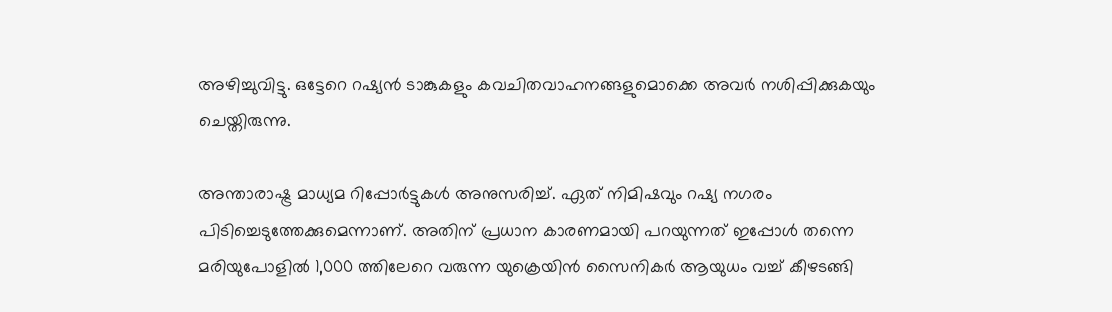അഴിച്ചുവിട്ടു. ഒട്ടേറെ റഷ്യന്‍ ടാങ്കുകളും കവചിതവാഹനങ്ങളുമൊക്കെ അവര്‍ നശിപ്പിക്കുകയും ചെയ്തിരുന്നു.

അന്താരാഷ്ട്ര മാധ്യമ റിപ്പോര്‍ട്ടുകള്‍ അനുസരിച്ച്. ഏത് നിമിഷവും റഷ്യ നഗരം പിടിച്ചെടുത്തേക്കുമെന്നാണ്. അതിന് പ്രധാന കാരണമായി പറയുന്നത് ഇപ്പോള്‍ തന്നെ മരിയുപോളില്‍ 1,000 ത്തിലേറെ വരുന്ന യുക്രെയിന്‍ സൈനികര്‍ ആയുധം വച്ച് കീഴടങ്ങി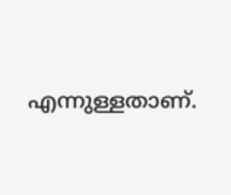എന്നുള്ളതാണ്.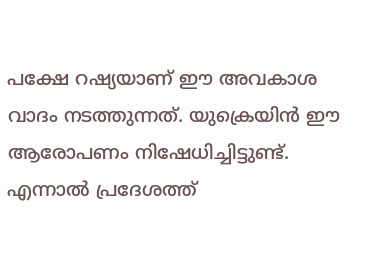പക്ഷേ റഷ്യയാണ് ഈ അവകാശ വാദം നടത്തുന്നത്. യുക്രെയിന്‍ ഈ ആരോപണം നിഷേധിച്ചിട്ടുണ്ട്. എന്നാല്‍ പ്രദേശത്ത്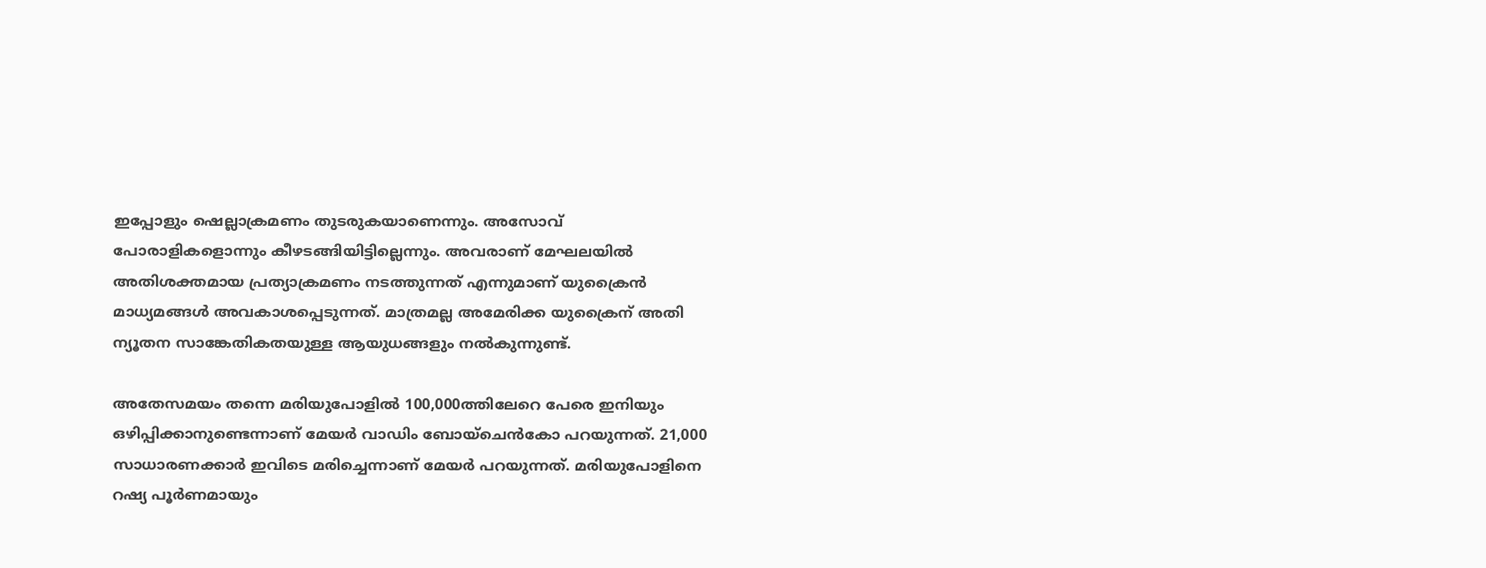ഇപ്പോളും ഷെല്ലാക്രമണം തുടരുകയാണെന്നും. അസോവ് പോരാളികളൊന്നും കീഴടങ്ങിയിട്ടില്ലെന്നും. അവരാണ് മേഘലയില്‍ അതിശക്തമായ പ്രത്യാക്രമണം നടത്തുന്നത് എന്നുമാണ് യുക്രൈന്‍ മാധ്യമങ്ങള്‍ അവകാശപ്പെടുന്നത്. മാത്രമല്ല അമേരിക്ക യുക്രൈന് അതി ന്യൂതന സാങ്കേതികതയുള്ള ആയുധങ്ങളും നല്‍കുന്നുണ്ട്.

അതേസമയം തന്നെ മരിയുപോളില്‍ 100,000ത്തിലേറെ പേരെ ഇനിയും ഒഴിപ്പിക്കാനുണ്ടെന്നാണ് മേയര്‍ വാഡിം ബോയ്‌ചെന്‍കോ പറയുന്നത്. 21,000 സാധാരണക്കാര്‍ ഇവിടെ മരിച്ചെന്നാണ് മേയര്‍ പറയുന്നത്. മരിയുപോളിനെ റഷ്യ പൂര്‍ണമായും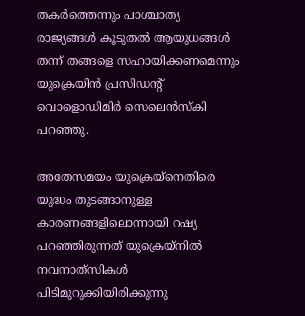തകര്‍ത്തെന്നും പാശ്ചാത്യ രാജ്യങ്ങള്‍ കൂടുതല്‍ ആയുധങ്ങള്‍ തന്ന് തങ്ങളെ സഹായിക്കണമെന്നും യുക്രെയിന്‍ പ്രസിഡന്റ് വൊളൊഡിമിര്‍ സെലെന്‍സ്‌കി പറഞ്ഞു.

അതേസമയം യുക്രെയ്‌നെതിരെ യുദ്ധം തുടങ്ങാനുള്ള കാരണങ്ങളിലൊന്നായി റഷ്യ പറഞ്ഞിരുന്നത് യുക്രെയ്‌നില്‍ നവനാത്‌സികള്‍ പിടിമുറുക്കിയിരിക്കുന്നു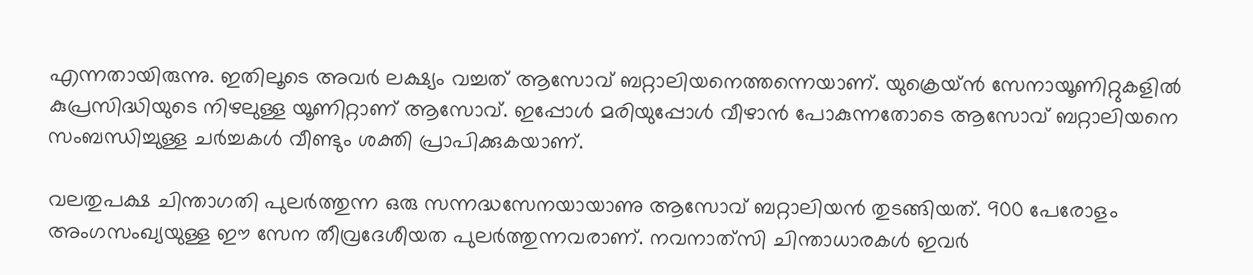എന്നതായിരുന്നു. ഇതിലൂടെ അവര്‍ ലക്ഷ്യം വച്ചത് ആസോവ് ബറ്റാലിയനെത്തന്നെയാണ്. യുക്രെയ്ന്‍ സേനായൂണിറ്റുകളില്‍ കുപ്രസിദ്ധിയുടെ നിഴലുള്ള യൂണിറ്റാണ് ആസോവ്. ഇപ്പോള്‍ മരിയുപ്പോള്‍ വീഴാന്‍ പോകുന്നതോടെ ആസോവ് ബറ്റാലിയനെ സംബന്ധിച്ചുള്ള ചര്‍ച്ചകള്‍ വീണ്ടും ശക്തി പ്രാപിക്കുകയാണ്.

വലതുപക്ഷ ചിന്താഗതി പുലര്‍ത്തുന്ന ഒരു സന്നദ്ധസേനയായാണു ആസോവ് ബറ്റാലിയന്‍ തുടങ്ങിയത്. 900 പേരോളം അംഗസംഖ്യയുള്ള ഈ സേന തീവ്രദേശീയത പുലര്‍ത്തുന്നവരാണ്. നവനാത്‌സി ചിന്താധാരകള്‍ ഇവര്‍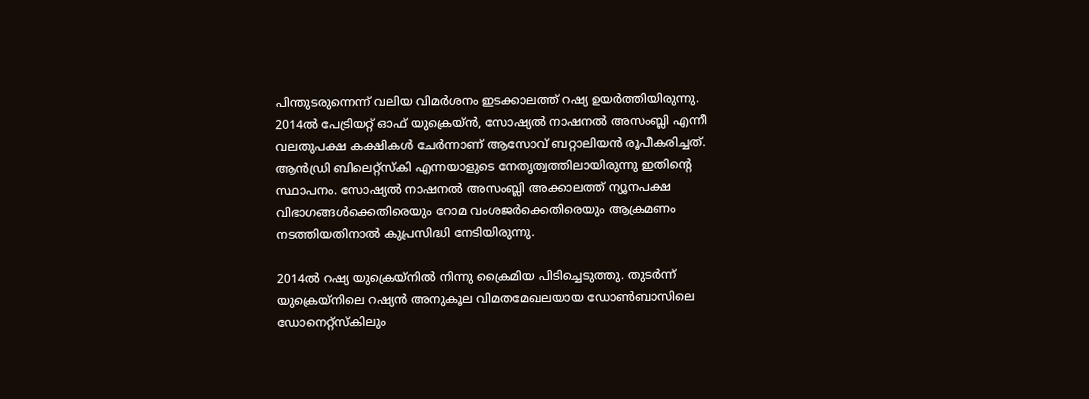പിന്തുടരുന്നെന്ന് വലിയ വിമര്‍ശനം ഇടക്കാലത്ത് റഷ്യ ഉയര്‍ത്തിയിരുന്നു. 2014ല്‍ പേട്രിയറ്റ് ഓഫ് യുക്രെയ്ന്‍, സോഷ്യല്‍ നാഷനല്‍ അസംബ്ലി എന്നീ വലതുപക്ഷ കക്ഷികള്‍ ചേര്‍ന്നാണ് ആസോവ് ബറ്റാലിയന്‍ രൂപീകരിച്ചത്. ആന്‍ഡ്രി ബിലെറ്റ്‌സ്‌കി എന്നയാളുടെ നേതൃത്വത്തിലായിരുന്നു ഇതിന്റെ സ്ഥാപനം. സോഷ്യല്‍ നാഷനല്‍ അസംബ്ലി അക്കാലത്ത് ന്യൂനപക്ഷ വിഭാഗങ്ങള്‍ക്കെതിരെയും റോമ വംശജര്‍ക്കെതിരെയും ആക്രമണം നടത്തിയതിനാല്‍ കുപ്രസിദ്ധി നേടിയിരുന്നു.

2014ല്‍ റഷ്യ യുക്രെയ്‌നില്‍ നിന്നു ക്രൈമിയ പിടിച്ചെടുത്തു. തുടര്‍ന്ന് യുക്രെയ്‌നിലെ റഷ്യന്‍ അനുകൂല വിമതമേഖലയായ ഡോണ്‍ബാസിലെ ഡോനെറ്റ്‌സ്‌കിലും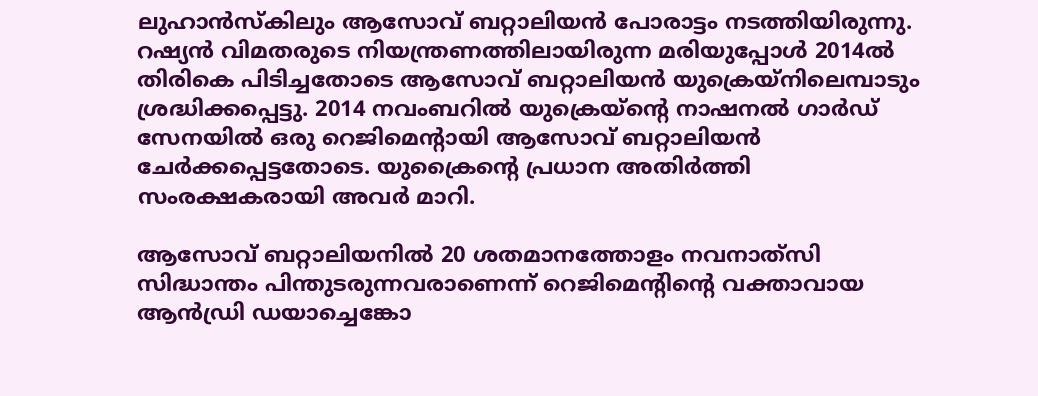ലുഹാന്‍സ്‌കിലും ആസോവ് ബറ്റാലിയന്‍ പോരാട്ടം നടത്തിയിരുന്നു. റഷ്യന്‍ വിമതരുടെ നിയന്ത്രണത്തിലായിരുന്ന മരിയുപ്പോള്‍ 2014ല്‍ തിരികെ പിടിച്ചതോടെ ആസോവ് ബറ്റാലിയന്‍ യുക്രെയ്‌നിലെമ്പാടും ശ്രദ്ധിക്കപ്പെട്ടു. 2014 നവംബറില്‍ യുക്രെയ്‌ന്റെ നാഷനല്‍ ഗാര്‍ഡ് സേനയില്‍ ഒരു റെജിമെന്റായി ആസോവ് ബറ്റാലിയന്‍ ചേര്‍ക്കപ്പെട്ടതോടെ. യുക്രൈന്റെ പ്രധാന അതിര്‍ത്തി സംരക്ഷകരായി അവര്‍ മാറി.

ആസോവ് ബറ്റാലിയനില്‍ 20 ശതമാനത്തോളം നവനാത്‌സി സിദ്ധാന്തം പിന്തുടരുന്നവരാണെന്ന് റെജിമെന്റിന്റെ വക്താവായ ആന്‍ഡ്രി ഡയാച്ചെങ്കോ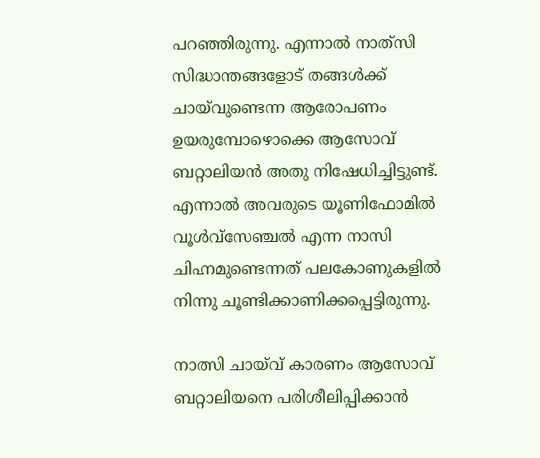പറഞ്ഞിരുന്നു. എന്നാല്‍ നാത്‌സി സിദ്ധാന്തങ്ങളോട് തങ്ങള്‍ക്ക് ചായ്‌വുണ്ടെന്ന ആരോപണം ഉയരുമ്പോഴൊക്കെ ആസോവ് ബറ്റാലിയന്‍ അതു നിഷേധിച്ചിട്ടുണ്ട്. എന്നാല്‍ അവരുടെ യൂണിഫോമില്‍ വൂള്‍വ്‌സേഞ്ചല്‍ എന്ന നാസി ചിഹ്നമുണ്ടെന്നത് പലകോണുകളില്‍ നിന്നു ചൂണ്ടിക്കാണിക്കപ്പെട്ടിരുന്നു.

നാത്സി ചായ്‌വ് കാരണം ആസോവ് ബറ്റാലിയനെ പരിശീലിപ്പിക്കാന്‍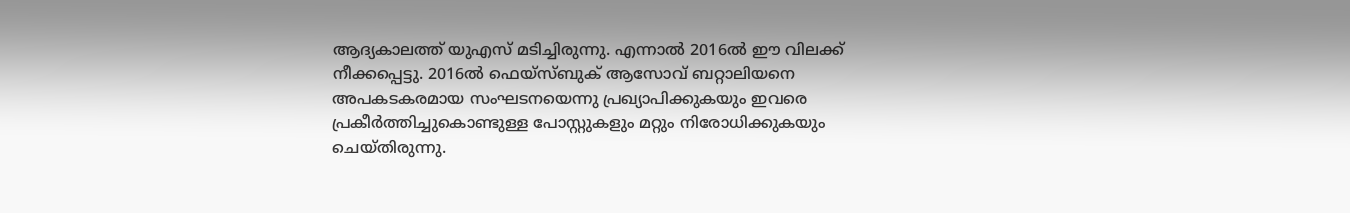ആദ്യകാലത്ത് യുഎസ് മടിച്ചിരുന്നു. എന്നാല്‍ 2016ല്‍ ഈ വിലക്ക് നീക്കപ്പെട്ടു. 2016ല്‍ ഫെയ്‌സ്ബുക് ആസോവ് ബറ്റാലിയനെ അപകടകരമായ സംഘടനയെന്നു പ്രഖ്യാപിക്കുകയും ഇവരെ പ്രകീര്‍ത്തിച്ചുകൊണ്ടുള്ള പോസ്റ്റുകളും മറ്റും നിരോധിക്കുകയും ചെയ്തിരുന്നു.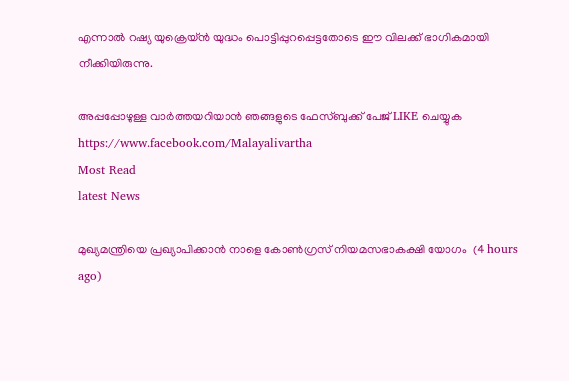എന്നാല്‍ റഷ്യ യുക്രെയ്ന്‍ യുദ്ധം പൊട്ടിപ്പുറപ്പെട്ടതോടെ ഈ വിലക്ക് ഭാഗികമായി നീക്കിയിരുന്നു.

അപ്പപ്പോഴുള്ള വാര്‍ത്തയറിയാന്‍ ഞങ്ങളുടെ ഫേസ്‌ബുക്ക്‌ പേജ് LIKE ചെയ്യുക
https://www.facebook.com/Malayalivartha
Most Read
latest News

മുഖ്യമന്ത്രിയെ പ്രഖ്യാപിക്കാന്‍ നാളെ കോണ്‍ഗ്രസ് നിയമസഭാകക്ഷി യോഗം  (4 hours ago)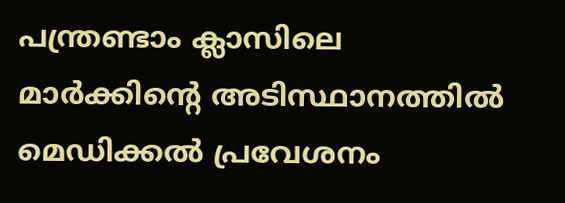പന്ത്രണ്ടാം ക്ലാസിലെ മാര്‍ക്കിന്റെ അടിസ്ഥാനത്തില്‍ മെഡിക്കല്‍ പ്രവേശനം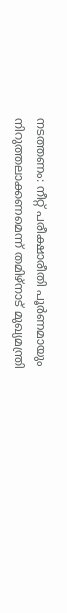നടത്തണം: നീറ്റ് പരീക്ഷാരീതി പൂര്‍ണമായും നിറുത്തലാക്കണമെന്ന് തമിഴ്‌നാട് മുഖ്യമന്ത്രി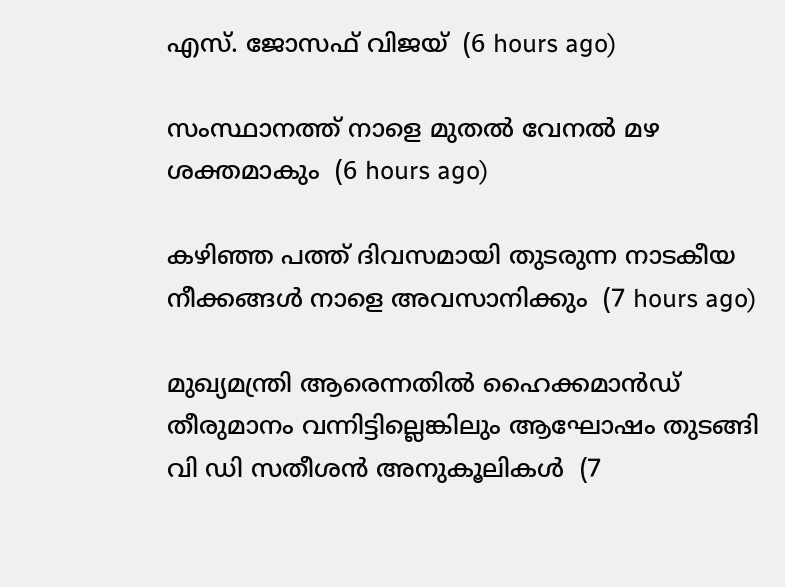എസ്. ജോസഫ് വിജയ്  (6 hours ago)

സംസ്ഥാനത്ത് നാളെ മുതൽ വേനൽ മഴ ശക്തമാകും  (6 hours ago)

കഴിഞ്ഞ പത്ത് ദിവസമായി തുടരുന്ന നാടകീയ നീക്കങ്ങള്‍ നാളെ അവസാനിക്കും  (7 hours ago)

മുഖ്യമന്ത്രി ആരെന്നതിൽ ഹൈക്കമാൻഡ് തീരുമാനം വന്നിട്ടില്ലെങ്കിലും ആഘോഷം തുടങ്ങി വി ഡി സതീശൻ അനുകൂലികൾ  (7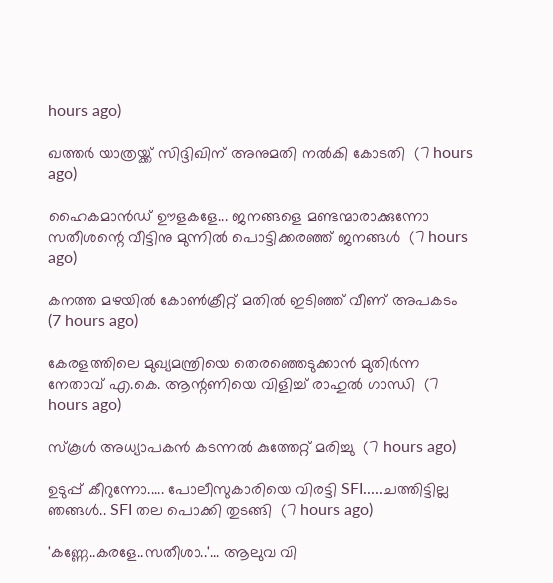hours ago)

ഖത്തര്‍ യാത്രയ്ക്ക് സിദ്ദിഖിന് അനുമതി നല്‍കി കോടതി  (7 hours ago)

ഹൈകമാൻഡ്‌ ഊളകളേ... ജനങ്ങളെ മണ്ടന്മാരാക്കുന്നോ സതീശന്റെ വീട്ടിനു മുന്നിൽ പൊട്ടിക്കരഞ്ഞ് ജനങ്ങൾ  (7 hours ago)

കനത്ത മഴയില്‍ കോണ്‍ക്രീറ്റ് മതില്‍ ഇടിഞ്ഞ് വീണ് അപകടം  (7 hours ago)

കേരളത്തിലെ മുഖ്യമന്ത്രിയെ തെരഞ്ഞെടുക്കാൻ മുതിർന്ന നേതാവ് എ.കെ. ആന്റണിയെ വിളിച്ച് രാഹുൽ ഗാന്ധി  (7 hours ago)

സ്‌കൂള്‍ അധ്യാപകന്‍ കടന്നല്‍ കുത്തേറ്റ് മരിച്ചു  (7 hours ago)

ഉടുപ്പ് കീറുന്നോ..... പോലീസുകാരിയെ വിരട്ടി SFI.....ചത്തിട്ടില്ല ഞങ്ങൾ.. SFI തല പൊക്കി തുടങ്ങി  (7 hours ago)

'കണ്ണേ..കരളേ..സതീശാ..'... ആലുവ വി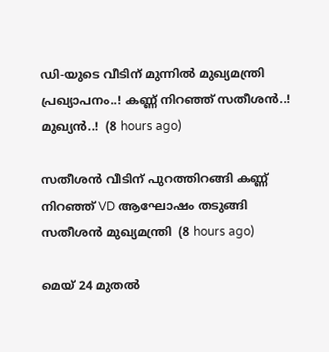ഡി-യുടെ വീടിന് മുന്നിൽ മുഖ്യമന്ത്രി പ്രഖ്യാപനം..! കണ്ണ് നിറഞ്ഞ് സതീശൻ..! മുഖ്യൻ..!  (8 hours ago)

സതീശൻ വീടിന് പുറത്തിറങ്ങി കണ്ണ് നിറഞ്ഞ് VD ആഘോഷം തടുങ്ങി സതീശൻ മുഖ്യമന്ത്രി  (8 hours ago)

മെയ് 24 മുതൽ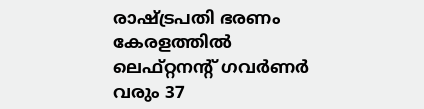രാഷ്‌ട്രപതി ഭരണം കേരളത്തിൽ ലെഫ്റ്റനന്റ് ഗവർണർ വരും 37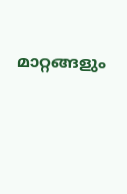മാറ്റങ്ങളും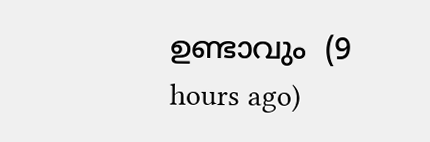ഉണ്ടാവും  (9 hours ago)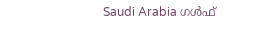Saudi Arabia ഗൾഫ്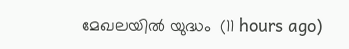മേഖലയിൽ യുദ്ധം  (11 hours ago)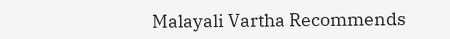Malayali Vartha Recommends